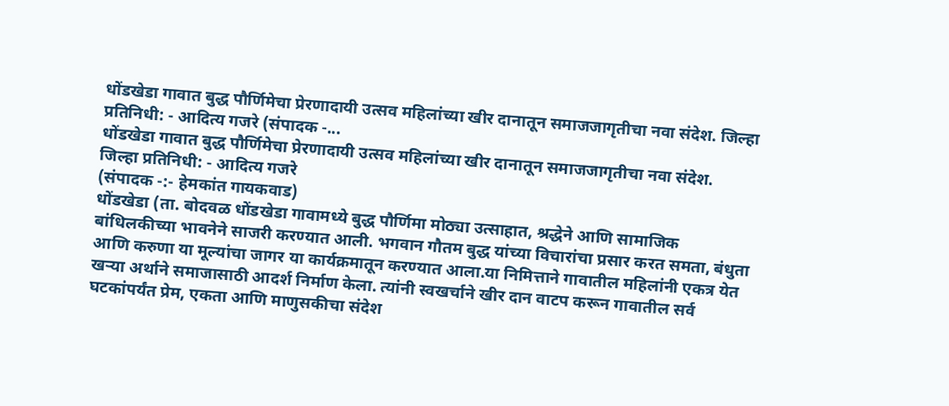धोंडखेडा गावात बुद्ध पौर्णिमेचा प्रेरणादायी उत्सव महिलांच्या खीर दानातून समाजजागृतीचा नवा संदेश. जिल्हा प्रतिनिधी: - आदित्य गजरे (संपादक -...
धोंडखेडा गावात बुद्ध पौर्णिमेचा प्रेरणादायी उत्सव महिलांच्या खीर दानातून समाजजागृतीचा नवा संदेश.
जिल्हा प्रतिनिधी: - आदित्य गजरे
(संपादक -:- हेमकांत गायकवाड)
धोंडखेडा (ता. बोदवळ धोंडखेडा गावामध्ये बुद्ध पौर्णिमा मोठ्या उत्साहात, श्रद्धेने आणि सामाजिक बांधिलकीच्या भावनेने साजरी करण्यात आली. भगवान गौतम बुद्ध यांच्या विचारांचा प्रसार करत समता, बंधुता आणि करुणा या मूल्यांचा जागर या कार्यक्रमातून करण्यात आला.या निमित्ताने गावातील महिलांनी एकत्र येत खऱ्या अर्थाने समाजासाठी आदर्श निर्माण केला. त्यांनी स्वखर्चाने खीर दान वाटप करून गावातील सर्व घटकांपर्यंत प्रेम, एकता आणि माणुसकीचा संदेश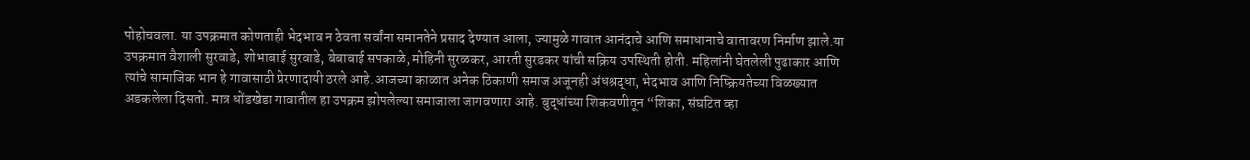पोहोचवला. या उपक्रमात कोणताही भेदभाव न ठेवता सर्वांना समानतेने प्रसाद देण्यात आला, ज्यामुळे गावात आनंदाचे आणि समाधानाचे वातावरण निर्माण झाले.या उपक्रमात वैशाली सुरवाडे, शोभाबाई सुरवाडे, बेबाबाई सपकाळे, मोहिनी सुरळकर, आरती सुरडकर यांची सक्रिय उपस्थिती होती. महिलांनी घेतलेली पुढाकार आणि त्यांचे सामाजिक भान हे गावासाठी प्रेरणादायी ठरले आहे.आजच्या काळात अनेक ठिकाणी समाज अजूनही अंधश्रद्धा, भेदभाव आणि निष्क्रियतेच्या विळख्यात अडकलेला दिसतो. मात्र धोंडखेडा गावातील हा उपक्रम झोपलेल्या समाजाला जागवणारा आहे. बुद्धांच्या शिकवणीतून “शिका, संघटित व्हा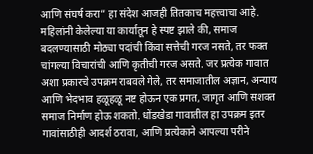आणि संघर्ष करा” हा संदेश आजही तितकाच महत्त्वाचा आहे.
महिलांनी केलेल्या या कार्यातून हे स्पष्ट झाले की, समाज बदलण्यासाठी मोठ्या पदांची किंवा सत्तेची गरज नसते, तर फक्त चांगल्या विचारांची आणि कृतीची गरज असते. जर प्रत्येक गावात अशा प्रकारचे उपक्रम राबवले गेले, तर समाजातील अज्ञान, अन्याय आणि भेदभाव हळूहळू नष्ट होऊन एक प्रगत, जागृत आणि सशक्त समाज निर्माण होऊ शकतो. धोंडखेडा गावातील हा उपक्रम इतर गावांसाठीही आदर्श ठरावा, आणि प्रत्येकाने आपल्या परीने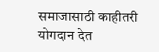समाजासाठी काहीतरी योगदान देत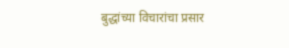बुद्धांच्या विचारांचा प्रसार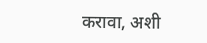करावा, अशी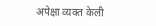अपेक्षा व्यक्त केली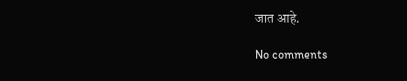जात आहे.

No comments